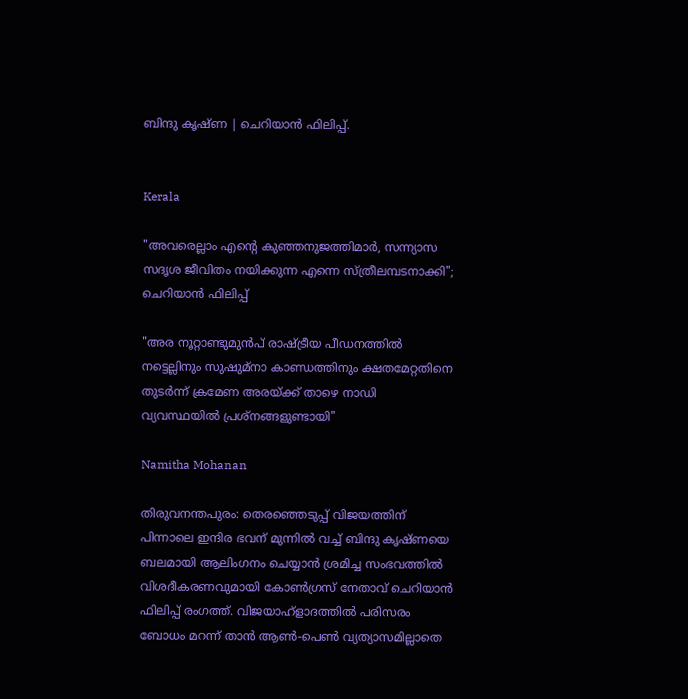ബിന്ദു കൃഷ്ണ | ചെറിയാൻ ഫിലിപ്പ്.


Kerala

"അവരെല്ലാം എന്‍റെ കുഞ്ഞനുജത്തിമാർ, സന്ന്യാസ സദൃശ ജീവിതം നയിക്കുന്ന എന്നെ സ്ത്രീലമ്പടനാക്കി"; ചെറിയാൻ ഫിലിപ്പ്

"അര നൂറ്റാണ്ടുമുൻപ് രാഷ്ട്രീയ പീഡനത്തിൽ നട്ടെല്ലിനും സുഷുമ്നാ കാണ്ഡത്തിനും ക്ഷതമേറ്റതിനെ തുടർന്ന് ക്രമേണ അരയ്ക്ക് താഴെ നാഡി വ്യവസ്ഥയിൽ പ്രശ്നങ്ങളുണ്ടായി"

Namitha Mohanan

തിരുവനന്തപുരം: തെരഞ്ഞെടുപ്പ് വിജയത്തിന് പിന്നാലെ ഇന്ദിര ഭവന് മുന്നിൽ വച്ച് ബിന്ദു കൃഷ്ണ‍‌യെ ബലമായി ആലിംഗനം ചെയ്യാൻ ശ്രമിച്ച സംഭവത്തിൽ വിശദീകരണവുമായി കോൺഗ്രസ് നേതാവ് ചെറിയാൻ ഫിലിപ്പ് രംഗത്ത്. വിജയാഹ്ളാദത്തിൽ പരിസരം ബോധം മറന്ന് താൻ ആൺ-പെൺ വ്യത്യാസമില്ലാതെ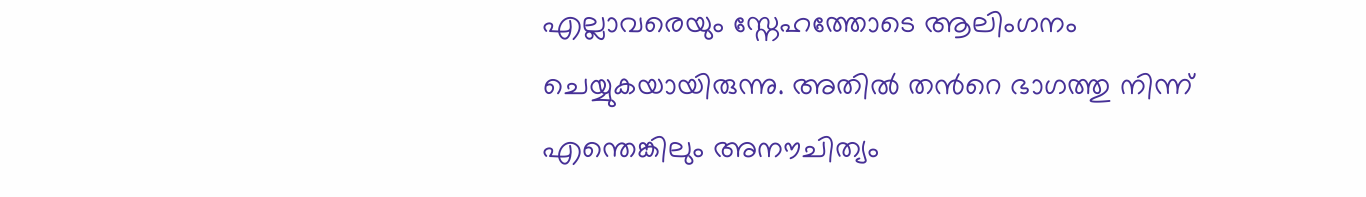എല്ലാവരെയും സ്നേഹത്തോടെ ആലിംഗനം ചെയ്യുകയായിരുന്നു. അതിൽ തന്‍റെ ഭാഗത്തു നിന്ന് എന്തെങ്കിലും അനൗചിത്യം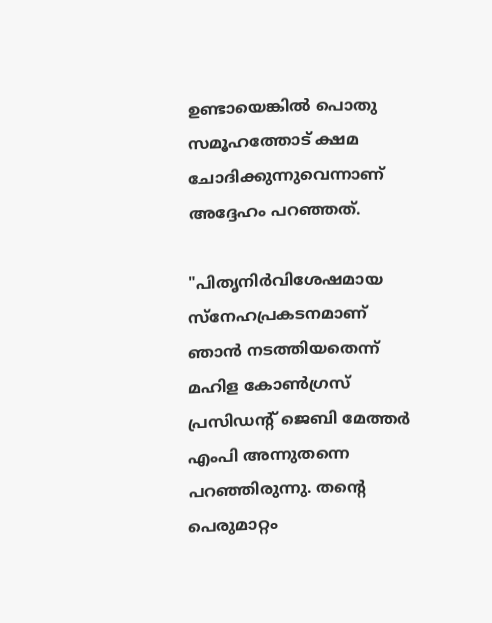ഉണ്ടായെങ്കിൽ പൊതു സമൂഹത്തോട് ക്ഷമ ചോദിക്കുന്നുവെന്നാണ് അദ്ദേഹം പറഞ്ഞത്.

"പിതൃനിർ‌വിശേഷമായ സ്നേഹപ്രകടനമാണ് ഞാൻ നടത്തിയതെന്ന് മഹിള കോൺഗ്രസ് പ്രസിഡന്‍റ് ജെബി മേത്തർ എംപി അന്നുതന്നെ പറഞ്ഞിരുന്നു. തന്‍റെ പെരുമാറ്റം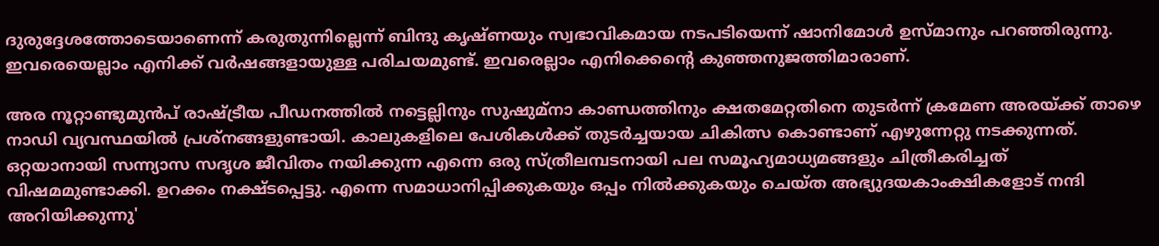ദുരുദ്ദേശത്തോടെയാണെന്ന് കരുതുന്നില്ലെന്ന് ബിന്ദു കൃഷ്ണയും സ്വഭാവികമായ നടപടിയെന്ന് ഷാനിമോൾ ഉസ്മാനും പറഞ്ഞിരുന്നു. ഇവരെയെല്ലാം എനിക്ക് വർഷങ്ങളായുള്ള പരിചയമുണ്ട്. ഇവരെല്ലാം എനിക്കെന്‍റെ കുഞ്ഞനുജത്തിമാരാണ്.

അര നൂറ്റാണ്ടുമുൻപ് രാഷ്ട്രീയ പീഡനത്തിൽ നട്ടെല്ലിനും സുഷുമ്നാ കാണ്ഡത്തിനും ക്ഷതമേറ്റതിനെ തുടർന്ന് ക്രമേണ അരയ്ക്ക് താഴെ നാഡി വ്യവസ്ഥയിൽ പ്രശ്നങ്ങളുണ്ടായി. കാലുകളിലെ പേശികൾ‌ക്ക് തുടർച്ചയായ ചികിത്സ കൊണ്ടാണ് എഴുന്നേറ്റു നടക്കുന്നത്. ഒറ്റയാനായി സന്ന്യാസ സദൃശ ജീവിതം ന‍യിക്കുന്ന എന്നെ ഒരു സ്ത്രീലമ്പടനായി പല സമൂഹ്യമാധ്യമങ്ങളും ചിത്രീകരിച്ചത് വിഷമമുണ്ടാക്കി. ഉറക്കം നക്ഷ്ടപ്പെട്ടു. എന്നെ സമാധാനിപ്പിക്കുകയും ഒപ്പം നിൽക്കുകയും ചെയ്ത അഭ്യുദയകാംക്ഷികളോട് നന്ദി അറിയിക്കുന്നു'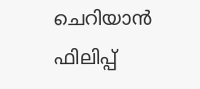ചെറിയാൻ ഫിലിപ്പ്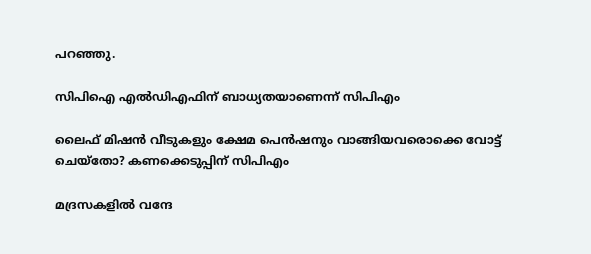പറഞ്ഞു.

സിപിഐ എൽഡിഎഫിന് ബാധ്യതയാണെന്ന് സിപിഎം

ലൈഫ് മിഷൻ വീടുകളും ക്ഷേമ പെൻഷനും വാങ്ങിയവരൊക്കെ വോട്ട് ചെയ്തോ? കണക്കെടുപ്പിന് സിപിഎം

മദ്രസകളിൽ വന്ദേ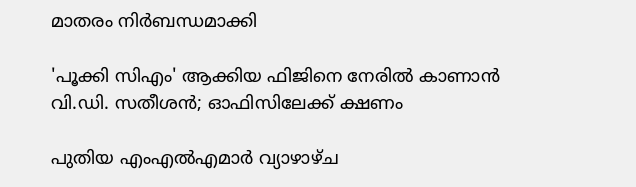മാതരം നിർബന്ധമാക്കി‌

'പൂക്കി സിഎം' ആക്കിയ ഫിജിനെ നേരിൽ കാണാൻ വി.ഡി. സതീശൻ; ഓഫിസിലേക്ക് ക്ഷണം

പുതിയ എംഎൽഎമാർ വ്യാഴാഴ്ച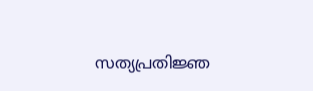സത്യപ്രതിജ്ഞ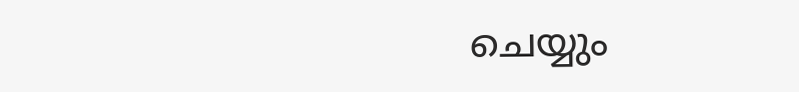ചെയ്യും